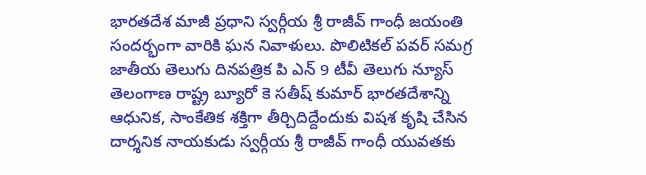భారతదేశ మాజీ ప్రధాని స్వర్గీయ శ్రీ రాజీవ్ గాంధీ జయంతి సందర్భంగా వారికి ఘన నివాళులు. పొలిటికల్ పవర్ సమగ్ర జాతీయ తెలుగు దినపత్రిక పి ఎన్ 9 టీవీ తెలుగు న్యూస్ తెలంగాణ రాష్ట్ర బ్యూరో కె సతీష్ కుమార్ భారతదేశాన్ని ఆధునిక, సాంకేతిక శక్తిగా తీర్చిదిద్దేందుకు విషశ కృషి చేసిన దార్శనిక నాయకుడు స్వర్గీయ శ్రీ రాజీవ్ గాంధీ యువతకు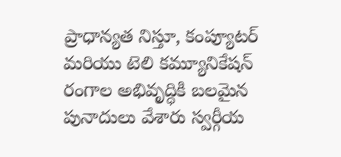ప్రాధాన్యత నిస్తూ, కంప్యూటర్ మరియు టెలి కమ్యూనికేషన్ రంగాల అభివృద్ధికి బలమైన పునాదులు వేశారు స్వర్గీయ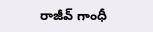రాజీవ్ గాంధీ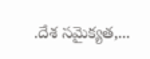.దేశ సమైక్యత,...